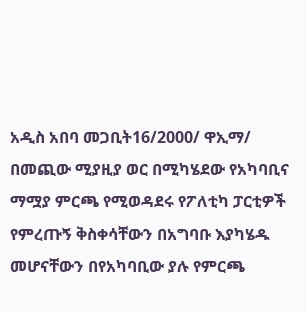አዲስ አበባ መጋቢት16/2000/ ዋኢማ/ በመጪው ሚያዚያ ወር በሚካሄደው የአካባቢና ማሟያ ምርጫ የሚወዳደሩ የፖለቲካ ፓርቲዎች የምረጡኝ ቅስቀሳቸውን በአግባቡ እያካሄዱ መሆናቸውን በየአካባቢው ያሉ የምርጫ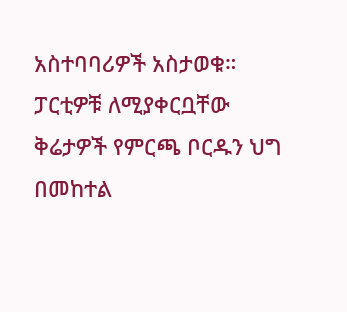አስተባባሪዎች አስታወቁ። ፓርቲዎቹ ለሚያቀርቧቸው ቅሬታዎች የምርጫ ቦርዱን ህግ በመከተል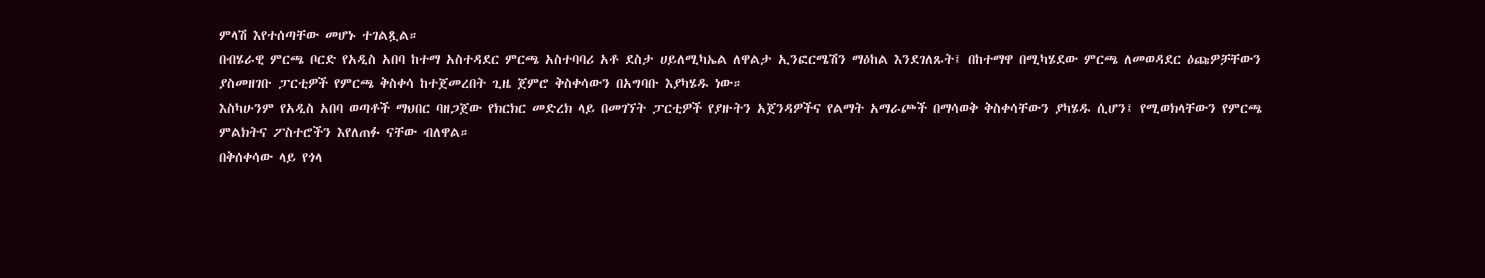ምላሽ እየተሰጣቸው መሆኑ ተገልጿል።
በብሄራዊ ምርጫ ቦርድ የአዲስ አበባ ከተማ አስተዳደር ምርጫ አስተባባሪ አቶ ደስታ ሀይለሚካኤል ለዋልታ ኢንፎርሜሽን ማዕከል እንደገለጹት፤ በከተማዋ በሚካሄደው ምርጫ ለመወዳደር ዕጩዎቻቸውን ያስመዘገቡ ፓርቲዎች የምርጫ ቅስቀሳ ከተጀመረበት ጊዜ ጀምሮ ቅስቀሳውን በአግባቡ እያካሄዱ ነው።
እስካሁንም የአዲስ አበባ ወጣቶች ማህበር ባዘጋጀው የክርክር መድረክ ላይ በመገኘት ፓርቲዎች የያዙትን አጀንዳዎችና የልማት አማራጮች በማሳወቅ ቅስቀሳቸውን ያካሄዱ ሲሆን፤ የሚወክላቸውን የምርጫ ምልክትና ፖስተሮችን እየለጠፉ ናቸው ብለዋል።
በቅሰቀሳው ላይ የጎላ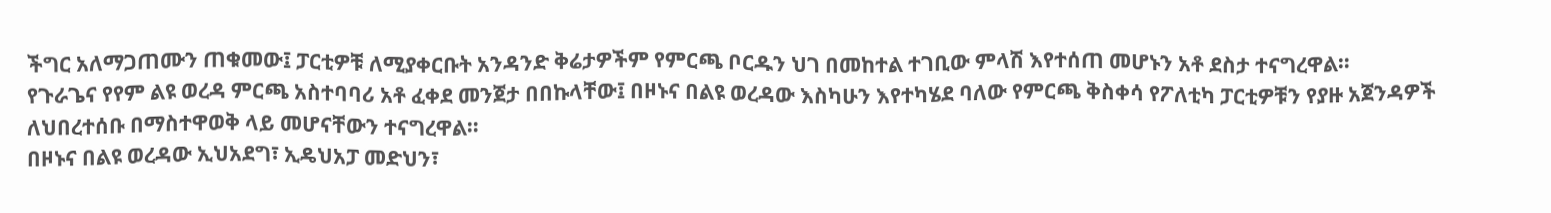ችግር አለማጋጠሙን ጠቁመው፤ ፓርቲዎቹ ለሚያቀርቡት አንዳንድ ቅሬታዎችም የምርጫ ቦርዱን ህገ በመከተል ተገቢው ምላሽ እየተሰጠ መሆኑን አቶ ደስታ ተናግረዋል።
የጉራጌና የየም ልዩ ወረዳ ምርጫ አስተባባሪ አቶ ፈቀደ መንጀታ በበኩላቸው፤ በዞኑና በልዩ ወረዳው እስካሁን እየተካሄደ ባለው የምርጫ ቅስቀሳ የፖለቲካ ፓርቲዎቹን የያዙ አጀንዳዎች ለህበረተሰቡ በማስተዋወቅ ላይ መሆናቸውን ተናግረዋል።
በዞኑና በልዩ ወረዳው ኢህአደግ፣ ኢዴህአፓ መድህን፣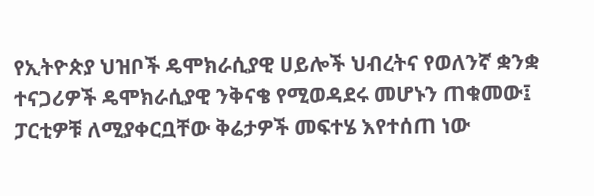የኢትዮጵያ ህዝቦች ዴሞክራሲያዊ ሀይሎች ህብረትና የወለንኛ ቋንቋ ተናጋሪዎች ዴሞክራሲያዊ ንቅናቄ የሚወዳደሩ መሆኑን ጠቁመው፤ ፓርቲዎቹ ለሚያቀርቧቸው ቅሬታዎች መፍተሄ እየተሰጠ ነው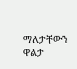ማለታቸውን ዋልታ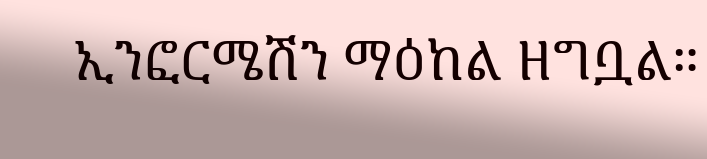ኢንፎርሜሽን ማዕከል ዘግቧል።